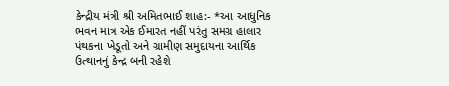કેન્દ્રીય મંત્રી શ્રી અમિતભાઈ શાહ:- *આ આધુનિક ભવન માત્ર એક ઈમારત નહીં પરંતુ સમગ્ર હાલાર પંથકના ખેડૂતો અને ગ્રામીણ સમુદાયના આર્થિક ઉત્થાનનું કેન્દ્ર બની રહેશે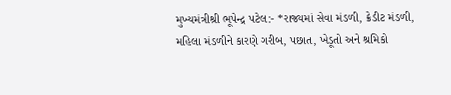મુખ્યમંત્રીશ્રી ભૂપેન્દ્ર પટેલ:- *રાજ્યમાં સેવા મંડળી, ક્રેડીટ મંડળી, મહિલા મંડળીને કારણે ગરીબ, પછાત, ખેડૂતો અને શ્રમિકો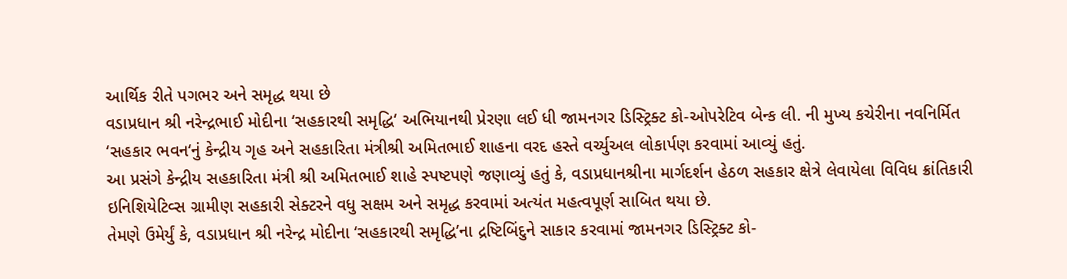આર્થિક રીતે પગભર અને સમૃદ્ધ થયા છે
વડાપ્રધાન શ્રી નરેન્દ્રભાઈ મોદીના ‘સહકારથી સમૃદ્ધિ‘ અભિયાનથી પ્રેરણા લઈ ધી જામનગર ડિસ્ટ્રિક્ટ કો-ઓપરેટિવ બેન્ક લી. ની મુખ્ય કચેરીના નવનિર્મિત ‘સહકાર ભવન‘નું કેન્દ્રીય ગૃહ અને સહકારિતા મંત્રીશ્રી અમિતભાઈ શાહના વરદ હસ્તે વર્ચ્યુઅલ લોકાર્પણ કરવામાં આવ્યું હતું.
આ પ્રસંગે કેન્દ્રીય સહકારિતા મંત્રી શ્રી અમિતભાઈ શાહે સ્પષ્ટપણે જણાવ્યું હતું કે, વડાપ્રધાનશ્રીના માર્ગદર્શન હેઠળ સહકાર ક્ષેત્રે લેવાયેલા વિવિધ ક્રાંતિકારી ઇનિશિયેટિવ્સ ગ્રામીણ સહકારી સેક્ટરને વધુ સક્ષમ અને સમૃદ્ધ કરવામાં અત્યંત મહત્વપૂર્ણ સાબિત થયા છે.
તેમણે ઉમેર્યું કે, વડાપ્રધાન શ્રી નરેન્દ્ર મોદીના ‘સહકારથી સમૃદ્ધિ’ના દ્રષ્ટિબિંદુને સાકાર કરવામાં જામનગર ડિસ્ટ્રિક્ટ કો-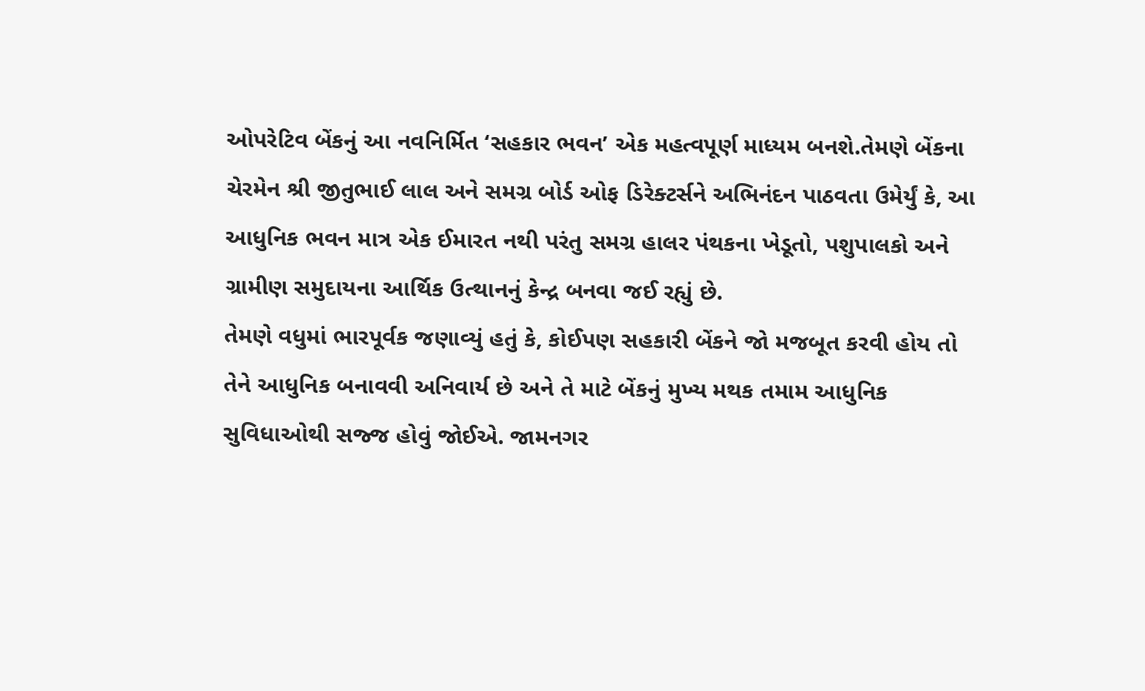ઓપરેટિવ બેંકનું આ નવનિર્મિત ‘સહકાર ભવન’ એક મહત્વપૂર્ણ માધ્યમ બનશે.તેમણે બેંકના ચેરમેન શ્રી જીતુભાઈ લાલ અને સમગ્ર બોર્ડ ઓફ ડિરેક્ટર્સને અભિનંદન પાઠવતા ઉમેર્યું કે, આ આધુનિક ભવન માત્ર એક ઈમારત નથી પરંતુ સમગ્ર હાલર પંથકના ખેડૂતો, પશુપાલકો અને ગ્રામીણ સમુદાયના આર્થિક ઉત્થાનનું કેન્દ્ર બનવા જઈ રહ્યું છે.
તેમણે વધુમાં ભારપૂર્વક જણાવ્યું હતું કે, કોઈપણ સહકારી બેંકને જો મજબૂત કરવી હોય તો તેને આધુનિક બનાવવી અનિવાર્ય છે અને તે માટે બેંકનું મુખ્ય મથક તમામ આધુનિક સુવિધાઓથી સજ્જ હોવું જોઈએ. જામનગર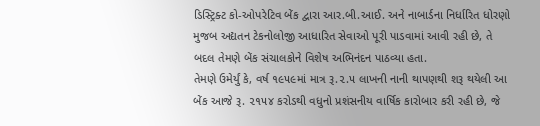ડિસ્ટ્રિક્ટ કો-ઓપરેટિવ બેંક દ્વારા આર.બી.આઈ. અને નાબાર્ડના નિર્ધારિત ધોરણો મુજબ અદ્યતન ટેકનોલોજી આધારિત સેવાઓ પૂરી પાડવામાં આવી રહી છે, તે બદલ તેમણે બેંક સંચાલકોને વિશેષ અભિનંદન પાઠવ્યા હતા.
તેમણે ઉમેર્યું કે, વર્ષ ૧૯૫૯માં માત્ર રૂ.૨.૫ લાખની નાની થાપણથી શરૂ થયેલી આ બેંક આજે રૂ. ૨૧૫૪ કરોડથી વધુનો પ્રશંસનીય વાર્ષિક કારોબાર કરી રહી છે, જે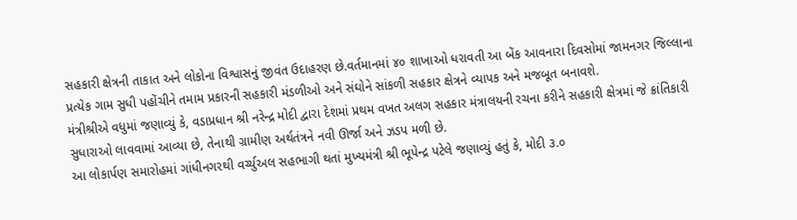સહકારી ક્ષેત્રની તાકાત અને લોકોના વિશ્વાસનું જીવંત ઉદાહરણ છે.વર્તમાનમાં ૪૦ શાખાઓ ધરાવતી આ બેંક આવનારા દિવસોમાં જામનગર જિલ્લાના પ્રત્યેક ગામ સુધી પહોંચીને તમામ પ્રકારની સહકારી મંડળીઓ અને સંઘોને સાંકળી સહકાર ક્ષેત્રને વ્યાપક અને મજબૂત બનાવશે.
મંત્રીશ્રીએ વધુમાં જણાવ્યું કે, વડાપ્રધાન શ્રી નરેન્દ્ર મોદી દ્વારા દેશમાં પ્રથમ વખત અલગ સહકાર મંત્રાલયની રચના કરીને સહકારી ક્ષેત્રમાં જે ક્રાંતિકારી સુધારાઓ લાવવામાં આવ્યા છે, તેનાથી ગ્રામીણ અર્થતંત્રને નવી ઊર્જા અને ઝડપ મળી છે.
આ લોકાર્પણ સમારોહમાં ગાંધીનગરથી વર્ચ્યુઅલ સહભાગી થતાં મુખ્યમંત્રી શ્રી ભૂપેન્દ્ર પટેલે જણાવ્યું હતું કે, મોદી ૩.૦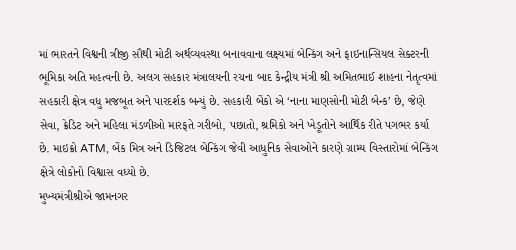માં ભારતને વિશ્વની ત્રીજી સૌથી મોટી અર્થવ્યવસ્થા બનાવવાના લક્ષ્યમાં બેન્કિંગ અને ફાઇનાન્સિયલ સેક્ટરની ભૂમિકા અતિ મહત્વની છે. અલગ સહકાર મંત્રાલયની રચના બાદ કેન્દ્રીય મંત્રી શ્રી અમિતભાઈ શાહના નેતૃત્વમાં સહકારી ક્ષેત્ર વધુ મજબૂત અને પારદર્શક બન્યું છે. સહકારી બેંકો એ ‘નાના માણસોની મોટી બેન્ક’ છે, જેણે સેવા, ક્રેડિટ અને મહિલા મંડળીઓ મારફતે ગરીબો, પછાતો, શ્રમિકો અને ખેડૂતોને આર્થિક રીતે પગભર કર્યા છે. માઇક્રો ATM, બેંક મિત્ર અને ડિજિટલ બેન્કિંગ જેવી આધુનિક સેવાઓને કારણે ગ્રામ્ય વિસ્તારોમાં બેન્કિંગ ક્ષેત્રે લોકોનો વિશ્વાસ વધ્યો છે.
મુખ્યમંત્રીશ્રીએ જામનગર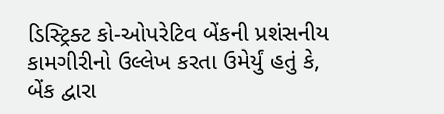ડિસ્ટ્રિક્ટ કો-ઓપરેટિવ બેંકની પ્રશંસનીય કામગીરીનો ઉલ્લેખ કરતા ઉમેર્યું હતું કે, બેંક દ્વારા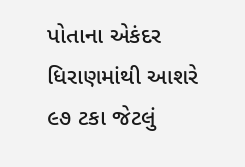પોતાના એકંદર ધિરાણમાંથી આશરે ૯૭ ટકા જેટલું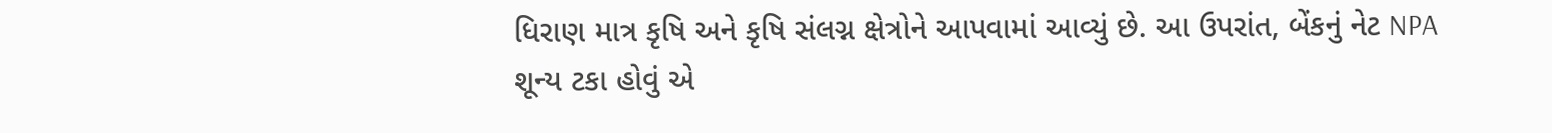ધિરાણ માત્ર કૃષિ અને કૃષિ સંલગ્ન ક્ષેત્રોને આપવામાં આવ્યું છે. આ ઉપરાંત, બેંકનું નેટ NPA શૂન્ય ટકા હોવું એ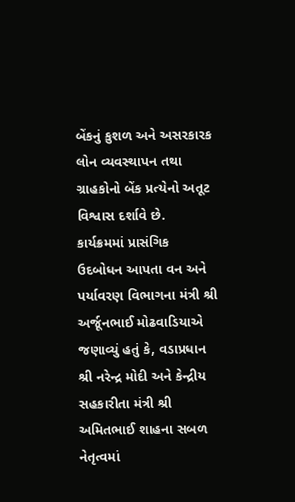બેંકનું કુશળ અને અસરકારક લોન વ્યવસ્થાપન તથા ગ્રાહકોનો બેંક પ્રત્યેનો અતૂટ વિશ્વાસ દર્શાવે છે.
કાર્યક્રમમાં પ્રાસંગિક ઉદબોધન આપતા વન અને પર્યાવરણ વિભાગના મંત્રી શ્રી અર્જૂનભાઈ મોઢવાડિયાએ જણાવ્યું હતું કે, વડાપ્રધાન શ્રી નરેન્દ્ર મોદી અને કેન્દ્રીય સહકારીતા મંત્રી શ્રી અમિતભાઈ શાહના સબળ નેતૃત્વમાં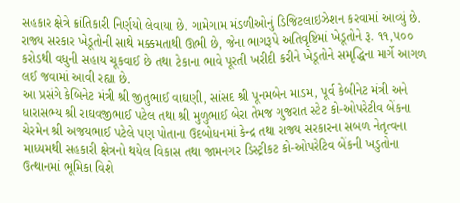સહકાર ક્ષેત્રે ક્રાંતિકારી નિર્ણયો લેવાયા છે. ગામેગામ મંડળીઓનું ડિજિટલાઇઝેશન કરવામાં આવ્યું છે. રાજ્ય સરકાર ખેડૂતોની સાથે મક્કમતાથી ઊભી છે, જેના ભાગરૂપે અતિવૃષ્ટિમાં ખેડૂતોને રૂ. ૧૧,૫૦૦ કરોડથી વધુની સહાય ચૂકવાઈ છે તથા ટેકાના ભાવે પૂરતી ખરીદી કરીને ખેડૂતોને સમૃદ્ધિના માર્ગે આગળ લઈ જવામાં આવી રહ્યા છે.
આ પ્રસંગે કેબિનેટ મંત્રી શ્રી જીતુભાઈ વાઘણી, સાંસદ શ્રી પૂનમબેન માડમ, પૂર્વ કેબીનેટ મંત્રી અને ધારાસભ્ય શ્રી રાઘવજીભાઈ પટેલ તથા શ્રી મુળુભાઈ બેરા તેમજ ગુજરાત સ્ટેટ કો-ઓપરેટીવ બેંકના ચેરમેન શ્રી અજયભાઈ પટેલે પણ પોતાના ઉદબોધનમાં કેન્દ્ર તથા રાજ્ય સરકારના સબળ નેતૃત્વના માધ્યમથી સહકારી ક્ષેત્રનો થયેલ વિકાસ તથા જામનગર ડિસ્ટ્રીકટ કો-ઓપરેટિવ બેંકની ખડુતોના ઉત્થાનમાં ભૂમિકા વિશે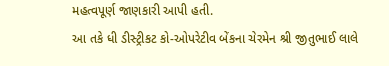મહત્વપૂર્ણ જાણકારી આપી હતી.
આ તકે ધી ડીસ્ટ્રીકટ કો-ઓપરેટીવ બેંકના ચેરમેન શ્રી જીતુભાઈ લાલે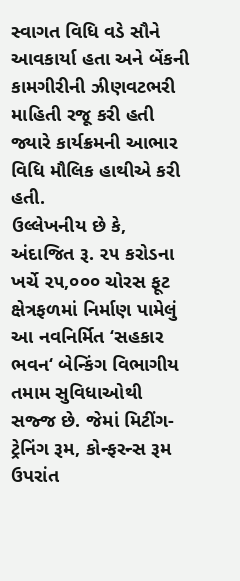સ્વાગત વિધિ વડે સૌને આવકાર્યા હતા અને બેંકની કામગીરીની ઝીણવટભરી માહિતી રજૂ કરી હતી જ્યારે કાર્યક્રમની આભાર વિધિ મૌલિક હાથીએ કરી હતી.
ઉલ્લેખનીય છે કે, અંદાજિત રૂ. ૨૫ કરોડના ખર્ચે ૨૫,૦૦૦ ચોરસ ફૂટ ક્ષેત્રફળમાં નિર્માણ પામેલું આ નવનિર્મિત ‘સહકાર ભવન‘ બેન્કિંગ વિભાગીય તમામ સુવિધાઓથી સજ્જ છે. જેમાં મિટીંગ-ટ્રેનિંગ રૂમ, કોન્ફરન્સ રૂમ ઉપરાંત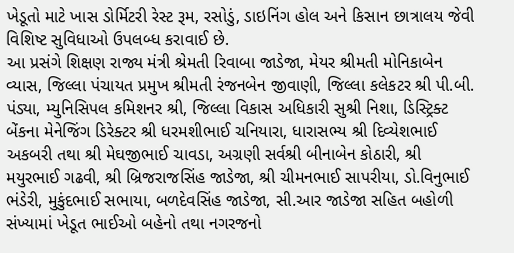ખેડૂતો માટે ખાસ ડોર્મિટરી રેસ્ટ રૂમ, રસોડું, ડાઇનિંગ હોલ અને કિસાન છાત્રાલય જેવી વિશિષ્ટ સુવિધાઓ ઉપલબ્ધ કરાવાઈ છે.
આ પ્રસંગે શિક્ષણ રાજ્ય મંત્રી શ્રેમતી રિવાબા જાડેજા, મેયર શ્રીમતી મોનિકાબેન વ્યાસ, જિલ્લા પંચાયત પ્રમુખ શ્રીમતી રંજનબેન જીવાણી, જિલ્લા કલેકટર શ્રી પી.બી. પંડ્યા, મ્યુનિસિપલ કમિશનર શ્રી, જિલ્લા વિકાસ અધિકારી સુશ્રી નિશા, ડિસ્ટ્રિક્ટ બેંકના મેનેજિંગ ડિરેક્ટર શ્રી ધરમશીભાઈ ચનિયારા, ધારાસભ્ય શ્રી દિવ્યેશભાઈ અકબરી તથા શ્રી મેઘજીભાઈ ચાવડા, અગ્રણી સર્વશ્રી બીનાબેન કોઠારી, શ્રી મયુરભાઈ ગઢવી, શ્રી બ્રિજરાજસિંહ જાડેજા, શ્રી ચીમનભાઈ સાપરીયા, ડો.વિનુભાઈ ભંડેરી, મુકુંદભાઈ સભાયા, બળદેવસિંહ જાડેજા, સી.આર જાડેજા સહિત બહોળી સંખ્યામાં ખેડૂત ભાઈઓ બહેનો તથા નગરજનો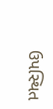ઉપસ્થિત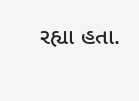રહ્યા હતા.